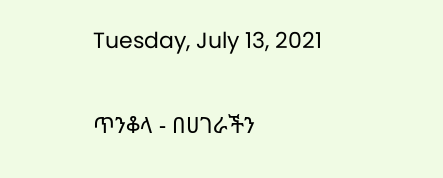Tuesday, July 13, 2021

ጥንቆላ - በሀገራችን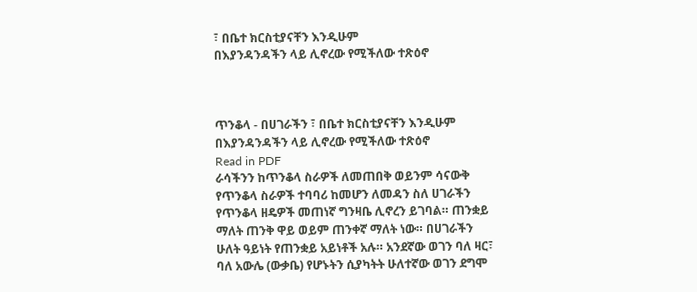፣ በቤተ ክርስቲያናቸን እንዲሁም
በእያንዳንዳችን ላይ ሊኖረው የሚችለው ተጽዕኖ



ጥንቆላ - በሀገራችን ፣ በቤተ ክርስቲያናቸን እንዲሁም
በእያንዳንዳችን ላይ ሊኖረው የሚችለው ተጽዕኖ
Read in PDF
ራሳችንን ከጥንቆላ ስራዎች ለመጠበቅ ወይንም ሳናውቅ
የጥንቆላ ስራዎች ተባባሪ ከመሆን ለመዳን ስለ ሀገራችን
የጥንቆላ ዘዴዎች መጠነኛ ግንዛቤ ሊኖረን ይገባል። ጠንቋይ
ማለት ጠንቅ ዋይ ወይም ጠንቀኛ ማለት ነው። በሀገራችን
ሁለት ዓይነት የጠንቋይ አይነቶች አሉ። አንደኛው ወገን ባለ ዛር፣
ባለ አውሌ (ውቃቤ) የሆኑትን ሲያካትት ሁለተኛው ወገን ደግሞ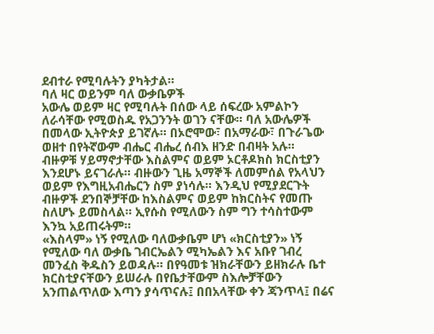ደብተራ የሚባሉትን ያካትታል።
ባለ ዛር ወይንም ባለ ውቃቤዎች
አውሌ ወይም ዛር የሚባሉት በሰው ላይ ሰፍረው አምልኮን
ለራሳቸው የሚወስዱ የአጋንንት ወገን ናቸው። ባለ አውሌዎች
በመላው ኢትዮጵያ ይገኛሉ። በኦሮሞው፣ በአማራው፣ በጉራጌው
ወዘተ በየትኛውም ብሔር ብሔረ ሰብእ ዘንድ በብዛት አሉ።
ብዙዎቹ ሃይማኖታቸው እስልምና ወይም ኦርቶዶክስ ክርስቲያን
እንደሆኑ ይናገራሉ። ብዙውን ጊዜ አማኞች ለመምሰል የአላህን
ወይም የእግዚአብሔርን ስም ያነሳሉ። እንዲህ የሚያደርጉት
ብዙዎች ደንበኞቻቸው ከእስልምና ወይም ከክርስትና የመጡ
ስለሆኑ ይመስላል። ኢየሱስ የሚለውን ስም ግን ተሳስተውም
እንኳ አይጠሩትም።
«እስላም» ነኝ የሚለው ባለውቃቤም ሆነ «ክርስቲያን» ነኝ
የሚለው ባለ ውቃቤ ገብርኤልን ሚካኤልን እና አቡየ ገብረ
መንፈስ ቅዱስን ይወዳሉ። በየዓመቱ ዝክራቸውን ይዘክራሉ ቤተ
ክርስቲያናቸውን ይሠራሉ በየቤታቸውም ስእሎቻቸውን
አንጠልጥለው እጣን ያሳጥናሉ፤ በበአላቸው ቀን ጃንጥላ፤ በሬና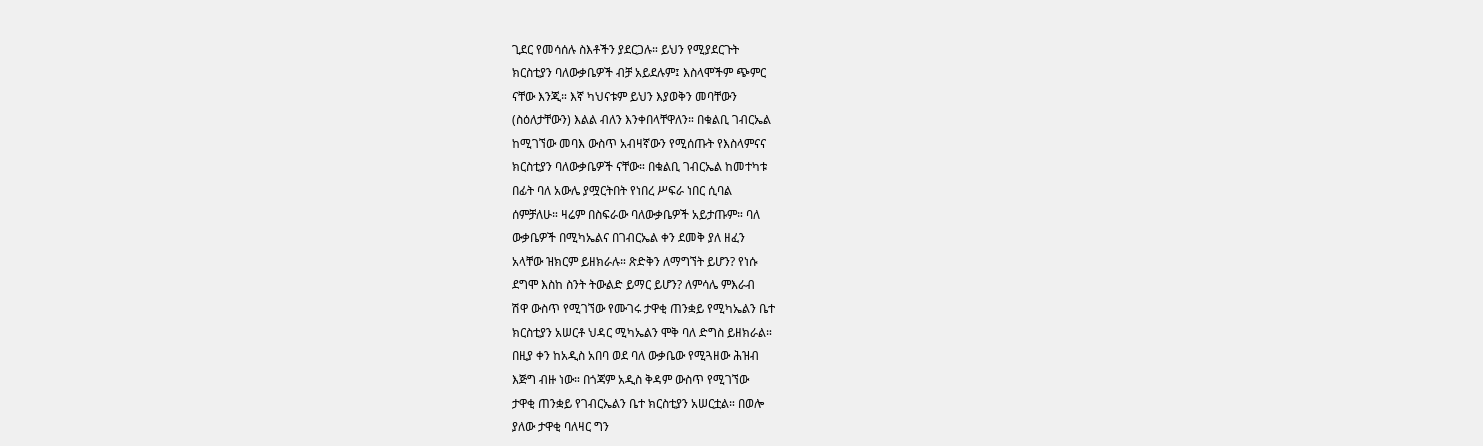ጊደር የመሳሰሉ ስእቶችን ያደርጋሉ። ይህን የሚያደርጉት
ክርስቲያን ባለውቃቤዎች ብቻ አይደሉም፤ እስላሞችም ጭምር
ናቸው እንጂ። እኛ ካህናቱም ይህን እያወቅን መባቸውን
(ስዕለታቸውን) እልል ብለን እንቀበላቸዋለን። በቁልቢ ገብርኤል
ከሚገኘው መባእ ውስጥ አብዛኛውን የሚሰጡት የእስላምናና
ክርስቲያን ባለውቃቤዎች ናቸው። በቁልቢ ገብርኤል ከመተካቱ
በፊት ባለ አውሌ ያሟርትበት የነበረ ሥፍራ ነበር ሲባል
ሰምቻለሁ። ዛሬም በስፍራው ባለውቃቤዎች አይታጡም። ባለ
ውቃቤዎች በሚካኤልና በገብርኤል ቀን ደመቅ ያለ ዘፈን
አላቸው ዝክርም ይዘክራሉ። ጽድቅን ለማግኘት ይሆን? የነሱ
ደግሞ እስከ ስንት ትውልድ ይማር ይሆን? ለምሳሌ ምእራብ
ሽዋ ውስጥ የሚገኘው የሙገሩ ታዋቂ ጠንቋይ የሚካኤልን ቤተ
ክርስቲያን አሠርቶ ህዳር ሚካኤልን ሞቅ ባለ ድግስ ይዘክራል።
በዚያ ቀን ከአዲስ አበባ ወደ ባለ ውቃቤው የሚጓዘው ሕዝብ
እጅግ ብዙ ነው። በጎጃም አዲስ ቅዳም ውስጥ የሚገኘው
ታዋቂ ጠንቋይ የገብርኤልን ቤተ ክርስቲያን አሠርቷል። በወሎ
ያለው ታዋቂ ባለዛር ግን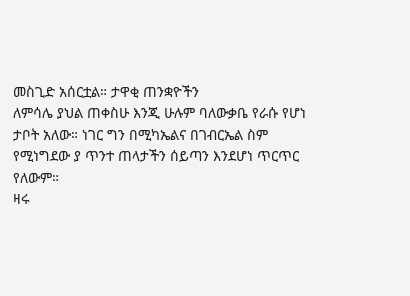መስጊድ አሰርቷል። ታዋቂ ጠንቋዮችን
ለምሳሌ ያህል ጠቀስሁ እንጂ ሁሉም ባለውቃቤ የራሱ የሆነ
ታቦት አለው። ነገር ግን በሚካኤልና በገብርኤል ስም
የሚነግደው ያ ጥንተ ጠላታችን ሰይጣን እንደሆነ ጥርጥር
የለውም።
ዛሩ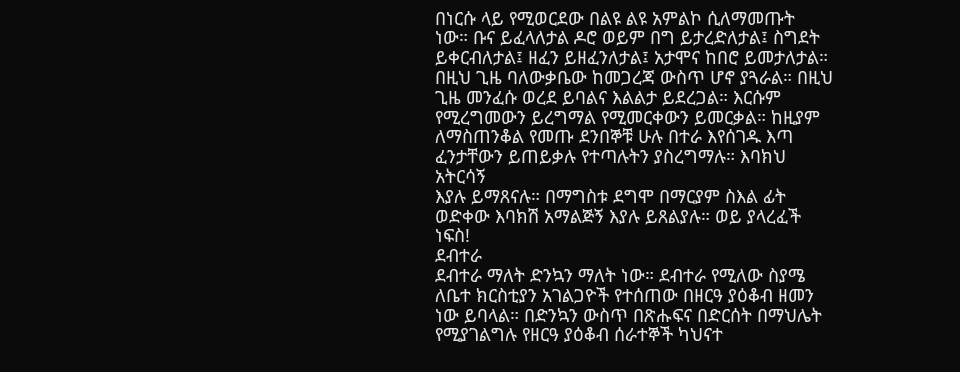በነርሱ ላይ የሚወርደው በልዩ ልዩ አምልኮ ሲለማመጡት
ነው። ቡና ይፈላለታል ዶሮ ወይም በግ ይታረድለታል፤ ስግደት
ይቀርብለታል፤ ዘፈን ይዘፈንለታል፤ አታሞና ከበሮ ይመታለታል።
በዚህ ጊዜ ባለውቃቤው ከመጋረጃ ውስጥ ሆኖ ያጓራል። በዚህ
ጊዜ መንፈሱ ወረደ ይባልና እልልታ ይደረጋል። እርሱም
የሚረግመውን ይረግማል የሚመርቀውን ይመርቃል። ከዚያም
ለማስጠንቆል የመጡ ደንበኞቹ ሁሉ በተራ እየሰገዱ እጣ
ፈንታቸውን ይጠይቃሉ የተጣሉትን ያስረግማሉ። እባክህ አትርሳኝ
እያሉ ይማጸናሉ። በማግስቱ ደግሞ በማርያም ስእል ፊት
ወድቀው እባክሽ አማልጅኝ እያሉ ይጸልያሉ። ወይ ያላረፈች
ነፍስ!
ደብተራ
ደብተራ ማለት ድንኳን ማለት ነው። ደብተራ የሚለው ስያሜ
ለቤተ ክርስቲያን አገልጋዮች የተሰጠው በዘርዓ ያዕቆብ ዘመን
ነው ይባላል። በድንኳን ውስጥ በጽሑፍና በድርሰት በማህሌት
የሚያገልግሉ የዘርዓ ያዕቆብ ሰራተኞች ካህናተ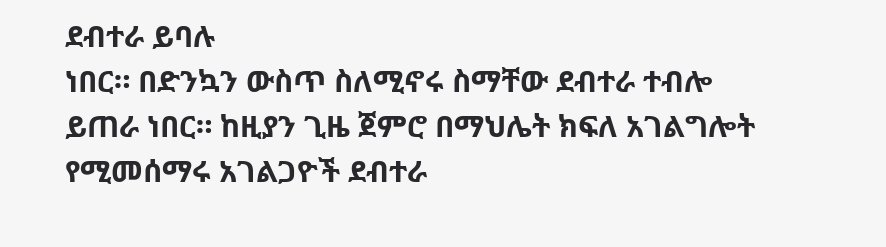ደብተራ ይባሉ
ነበር። በድንኳን ውስጥ ስለሚኖሩ ስማቸው ደብተራ ተብሎ
ይጠራ ነበር። ከዚያን ጊዜ ጀምሮ በማህሌት ክፍለ አገልግሎት
የሚመሰማሩ አገልጋዮች ደብተራ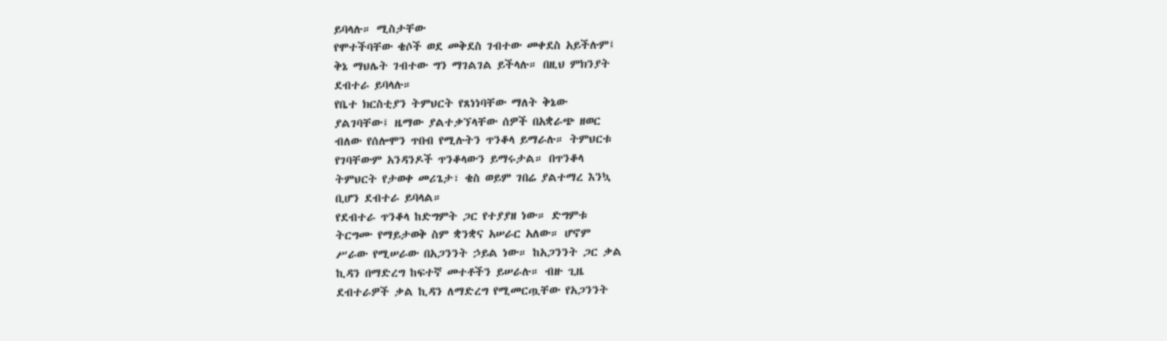ይባላሉ። ሚስታቸው
የሞተችባቸው ቄሶች ወደ መቅደስ ገብተው መቀደስ አይችሉም፤
ቅኔ ማህሌት ገብተው ግን ማገልገል ይችላሉ። በዚህ ምክንያት
ደብተራ ይባላሉ።
የቤተ ክርስቲያን ትምህርት የጸነነባቸው ማለት ቅኔው
ያልገባቸው፤ ዜማው ያልተቃኘላቸው ሰዎች በአቋራጭ ዘወር
ብለው የሰሎሞን ጥበብ የሚሉትን ጥንቆላ ይማራሉ። ትምህርቱ
የገባቸውም አንዳንዶች ጥንቆላውን ይማሩታል። በጥንቆላ
ትምህርት የታወቀ መሪጌታ፣ ቄስ ወይም ገበሬ ያልተማረ እንኳ
ቢሆን ደብተራ ይባላል።
የደብተራ ጥንቆላ ከድግምት ጋር የተያያዘ ነው። ድግምቱ
ትርግሙ የማይታወቅ ስም ቋንቋና አሠራር አለው። ሆኖም
ሥራው የሚሠራው በአጋንንት ኃይል ነው። ከአጋንንት ጋር ቃል
ኪዳን በማድረግ ከፍተኛ መተቶችን ይሠራሉ። ብዙ ጊዜ
ደብተራዎች ቃል ኪዳን ለማድረግ የሚመርጧቸው የአጋንንት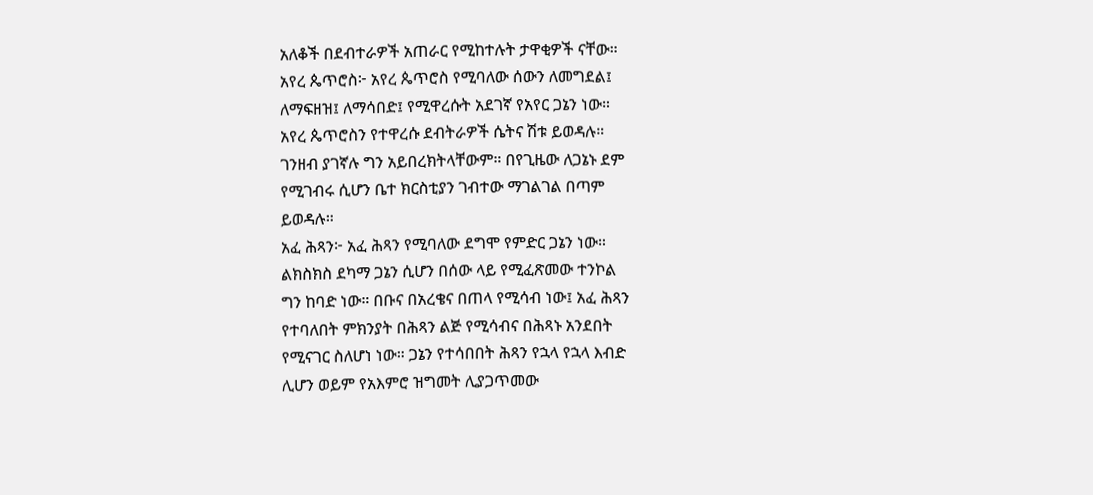አለቆች በደብተራዎች አጠራር የሚከተሉት ታዋቂዎች ናቸው።
አየረ ጴጥሮስ፦ አየረ ጴጥሮስ የሚባለው ሰውን ለመግደል፤
ለማፍዘዝ፤ ለማሳበድ፤ የሚዋረሱት አደገኛ የአየር ጋኔን ነው።
አየረ ጴጥሮስን የተዋረሱ ደብትራዎች ሴትና ሽቱ ይወዳሉ።
ገንዘብ ያገኛሉ ግን አይበረክትላቸውም። በየጊዜው ለጋኔኑ ደም
የሚገብሩ ሲሆን ቤተ ክርስቲያን ገብተው ማገልገል በጣም
ይወዳሉ።
አፈ ሕጻን፦ አፈ ሕጻን የሚባለው ደግሞ የምድር ጋኔን ነው።
ልክስክስ ደካማ ጋኔን ሲሆን በሰው ላይ የሚፈጽመው ተንኮል
ግን ከባድ ነው። በቡና በአረቄና በጠላ የሚሳብ ነው፤ አፈ ሕጻን
የተባለበት ምክንያት በሕጻን ልጅ የሚሳብና በሕጻኑ አንደበት
የሚናገር ስለሆነ ነው። ጋኔን የተሳበበት ሕጻን የኋላ የኋላ እብድ
ሊሆን ወይም የአእምሮ ዝግመት ሊያጋጥመው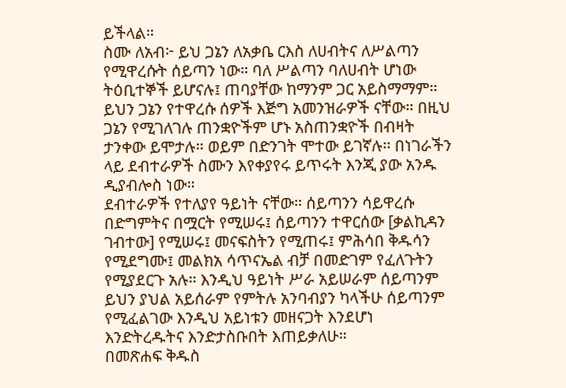ይችላል።
ስሙ ለአብ፦ ይህ ጋኔን ለአቃቤ ርእስ ለሀብትና ለሥልጣን
የሚዋረሱት ሰይጣን ነው። ባለ ሥልጣን ባለሀብት ሆነው
ትዕቢተኞች ይሆናሉ፤ ጠባያቸው ከማንም ጋር አይስማማም።
ይህን ጋኔን የተዋረሱ ሰዎች እጅግ አመንዝራዎች ናቸው። በዚህ
ጋኔን የሚገለገሉ ጠንቋዮችም ሆኑ አስጠንቋዮች በብዛት
ታንቀው ይሞታሉ። ወይም በድንገት ሞተው ይገኛሉ። በነገራችን
ላይ ደብተራዎች ስሙን እየቀያየሩ ይጥሩት እንጂ ያው አንዱ
ዲያብሎስ ነው።
ደብተራዎች የተለያየ ዓይነት ናቸው። ሰይጣንን ሳይዋረሱ
በድግምትና በሟርት የሚሠሩ፤ ሰይጣንን ተዋርሰው [ቃልኪዳን
ገብተው] የሚሠሩ፤ መናፍስትን የሚጠሩ፤ ምሕሳበ ቅዱሳን
የሚደግሙ፤ መልክአ ሳጥናኤል ብቻ በመድገም የፈለጉትን
የሚያደርጉ አሉ። እንዲህ ዓይነት ሥራ አይሠራም ሰይጣንም
ይህን ያህል አይሰራም የምትሉ አንባብያን ካላችሁ ሰይጣንም
የሚፈልገው እንዲህ አይነቱን መዘናጋት እንደሆነ
እንድትረዱትና እንድታስቡበት እጠይቃለሁ።
በመጽሐፍ ቅዱስ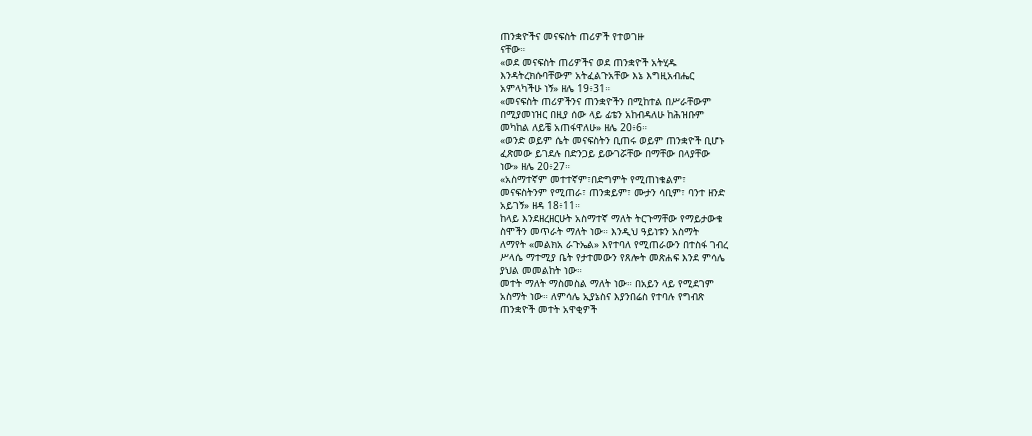ጠንቋዮችና መናፍስት ጠሪዎች የተወገዙ
ናቸው።
«ወደ መናፍስት ጠሪዎችና ወደ ጠንቋዮች አትሂዱ
እንዳትረክሱባቸውም አትፈልጉአቸው እኔ እግዚአብሔር
አምላካችሁ ነኝ» ዘሌ 19፥31።
«መናፍስት ጠሪዎችንና ጠንቋዮችን በሚከተል በሥራቸውም
በሚያመነዝር በዚያ ሰው ላይ ፊቴን አከብዳለሁ ከሕዝቡም
መካከል ለይቼ አጠፋዋለሁ» ዘሌ 20፥6።
«ወንድ ወይም ሴት መናፍስትን ቢጠሩ ወይም ጠንቋዮች ቢሆኑ
ፈጽመው ይገደሉ በድንጋይ ይውገሯቸው በማቸው በላያቸው
ነው» ዘሌ 20፥27።
«አስማተኛም መተተኛም፣በድግምት የሚጠነቁልም፣
መናፍስትንም የሚጠራ፣ ጠንቋይም፣ ሙታን ሳቢም፣ ባንተ ዘንድ
አይገኝ» ዘዳ 18፥11።
ከላይ እንደዘረዘርሁት አስማተኛ ማለት ትርጉማቸው የማይታውቁ
ስሞችን መጥራት ማለት ነው። እንዲህ ዓይነቱን አስማት
ለማየት «መልክአ ራጉኤል» እየተባለ የሚጠራውን በተስፋ ገብረ
ሥላሴ ማተሚያ ቤት የታተመውን የጸሎት መጽሐፍ እንደ ምሳሌ
ያህል መመልከት ነው።
መተት ማለት ማስመስል ማለት ነው። በአይን ላይ የሚደገም
አስማት ነው። ለምሳሌ ኢያኔስና እያንበሬስ የተባሉ የግብጽ
ጠንቋዮች መተት አዋቂዎች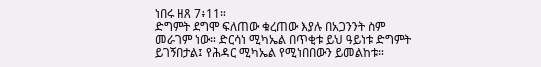ነበሩ ዘጸ 7፥11።
ድግምት ደግሞ ፍለጠው ቁረጠው እያሉ በአጋንንት ስም
መራገም ነው። ድርሳነ ሚካኤል በጥቂቱ ይህ ዓይነቱ ድግምት
ይገኝበታል፤ የሕዳር ሚካኤል የሚነበበውን ይመልከቱ።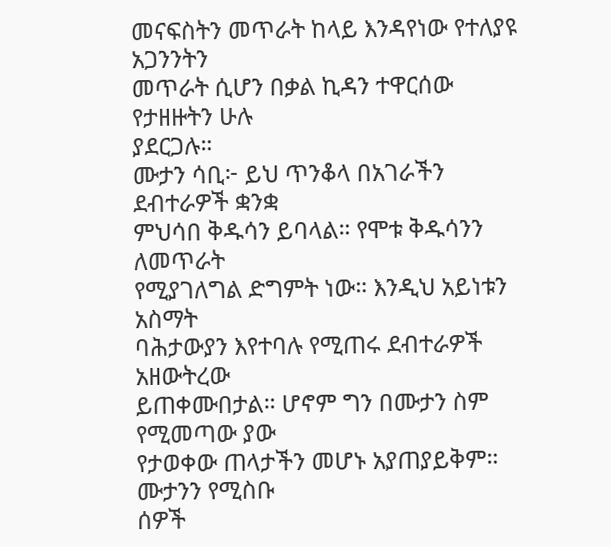መናፍስትን መጥራት ከላይ እንዳየነው የተለያዩ አጋንንትን
መጥራት ሲሆን በቃል ኪዳን ተዋርሰው የታዘዙትን ሁሉ
ያደርጋሉ።
ሙታን ሳቢ፦ ይህ ጥንቆላ በአገራችን ደብተራዎች ቋንቋ
ምህሳበ ቅዱሳን ይባላል። የሞቱ ቅዱሳንን ለመጥራት
የሚያገለግል ድግምት ነው። እንዲህ አይነቱን አስማት
ባሕታውያን እየተባሉ የሚጠሩ ደብተራዎች አዘውትረው
ይጠቀሙበታል። ሆኖም ግን በሙታን ስም የሚመጣው ያው
የታወቀው ጠላታችን መሆኑ አያጠያይቅም። ሙታንን የሚስቡ
ሰዎች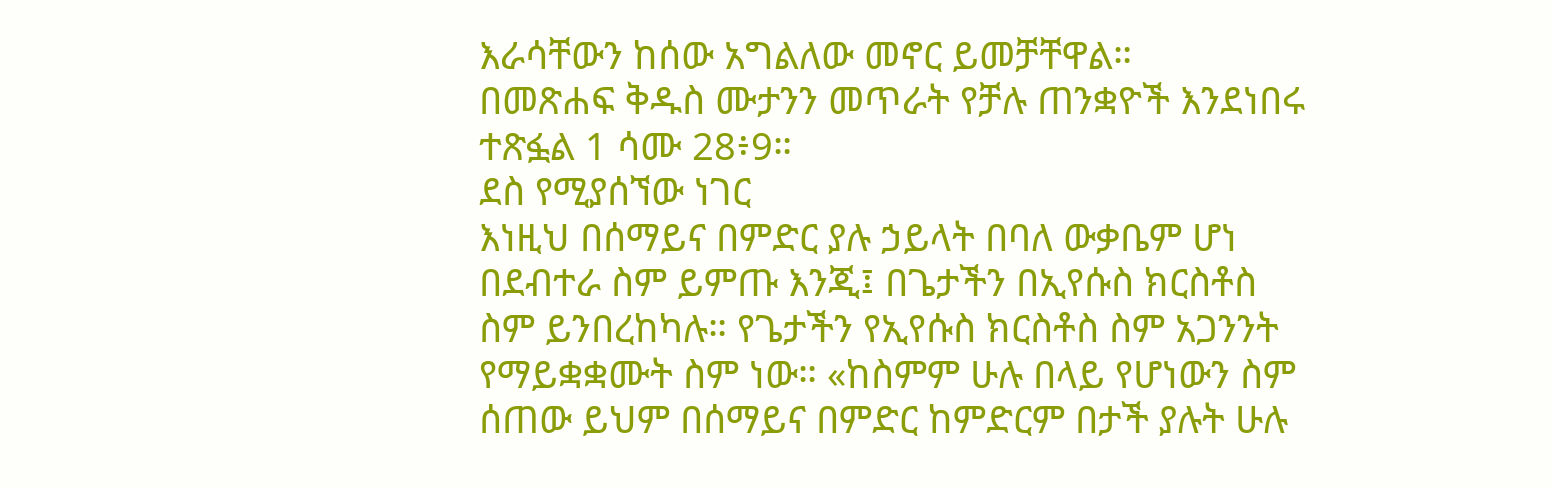እራሳቸውን ከሰው አግልለው መኖር ይመቻቸዋል።
በመጽሐፍ ቅዱስ ሙታንን መጥራት የቻሉ ጠንቋዮች እንደነበሩ
ተጽፏል 1 ሳሙ 28፥9።
ደስ የሚያሰኘው ነገር
እነዚህ በሰማይና በምድር ያሉ ኃይላት በባለ ውቃቤም ሆነ
በደብተራ ስም ይምጡ እንጂ፤ በጌታችን በኢየሱስ ክርስቶስ
ስም ይንበረከካሉ። የጌታችን የኢየሱስ ክርስቶስ ስም አጋንንት
የማይቋቋሙት ስም ነው። «ከስምም ሁሉ በላይ የሆነውን ስም
ሰጠው ይህም በሰማይና በምድር ከምድርም በታች ያሉት ሁሉ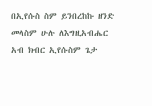በኢየሱስ ስም ይንበረከኩ ዘንድ መላስም ሁሉ ለእግዚአብሔር
አብ ክብር ኢየሱስም ጌታ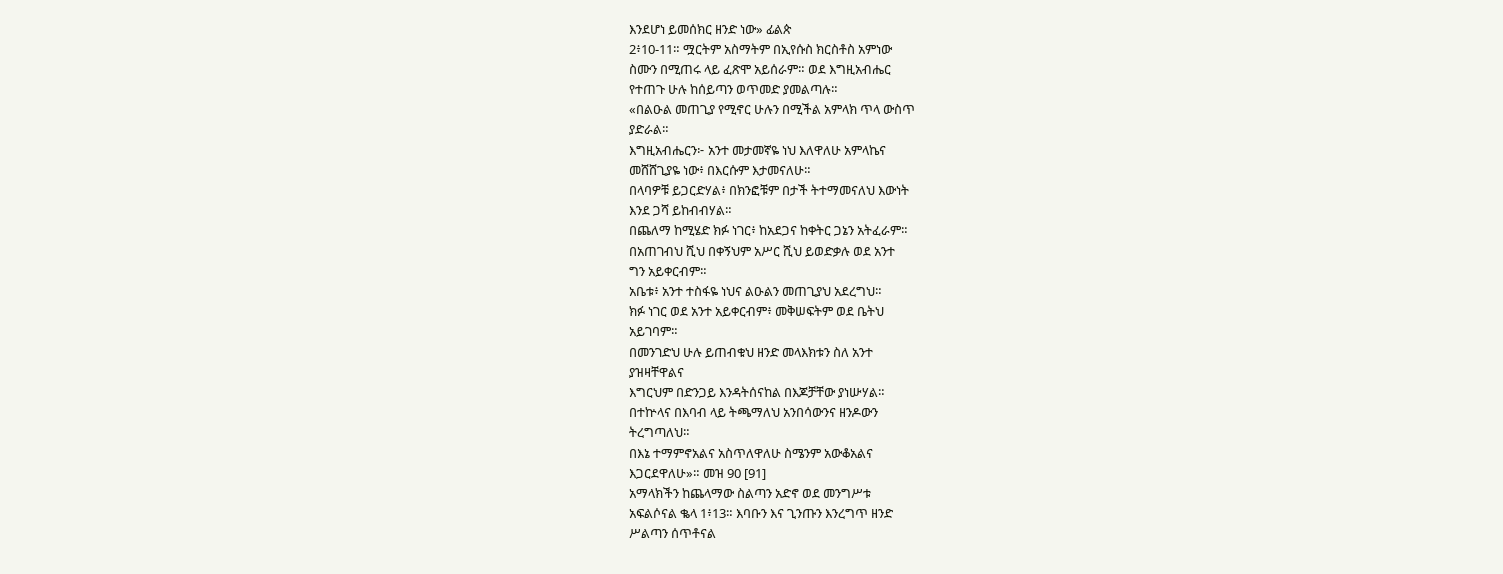እንደሆነ ይመሰክር ዘንድ ነው» ፊልጵ
2፥10-11። ሟርትም አስማትም በኢየሱስ ክርስቶስ አምነው
ስሙን በሚጠሩ ላይ ፈጽሞ አይሰራም። ወደ እግዚአብሔር
የተጠጉ ሁሉ ከሰይጣን ወጥመድ ያመልጣሉ።
«በልዑል መጠጊያ የሚኖር ሁሉን በሚችል አምላክ ጥላ ውስጥ
ያድራል።
እግዚአብሔርን፦ አንተ መታመኛዬ ነህ እለዋለሁ አምላኬና
መሸሸጊያዬ ነው፥ በእርሱም እታመናለሁ።
በላባዎቹ ይጋርድሃል፥ በክንፎቹም በታች ትተማመናለህ እውነት
እንደ ጋሻ ይከብብሃል።
በጨለማ ከሚሄድ ክፉ ነገር፥ ከአደጋና ከቀትር ጋኔን አትፈራም።
በአጠገብህ ሺህ በቀኝህም አሥር ሺህ ይወድቃሉ ወደ አንተ
ግን አይቀርብም።
አቤቱ፥ አንተ ተስፋዬ ነህና ልዑልን መጠጊያህ አደረግህ።
ክፉ ነገር ወደ አንተ አይቀርብም፥ መቅሠፍትም ወደ ቤትህ
አይገባም።
በመንገድህ ሁሉ ይጠብቁህ ዘንድ መላእክቱን ስለ አንተ
ያዝዛቸዋልና
እግርህም በድንጋይ እንዳትሰናከል በእጆቻቸው ያነሡሃል።
በተኵላና በእባብ ላይ ትጫማለህ አንበሳውንና ዘንዶውን
ትረግጣለህ።
በእኔ ተማምኖአልና አስጥለዋለሁ ስሜንም አውቆአልና
እጋርደዋለሁ»። መዝ 90 [91]
አማላክችን ከጨላማው ስልጣን አድኖ ወደ መንግሥቱ
አፍልሶናል ቈላ 1፥13። እባቡን እና ጊንጡን እንረግጥ ዘንድ
ሥልጣን ሰጥቶናል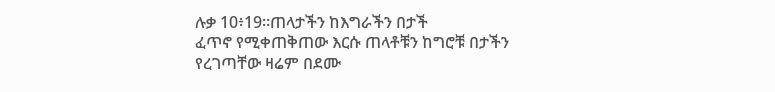ሉቃ 10፥19።ጠላታችን ከእግራችን በታች
ፈጥኖ የሚቀጠቅጠው እርሱ ጠላቶቹን ከግሮቹ በታችን
የረገጣቸው ዛሬም በደሙ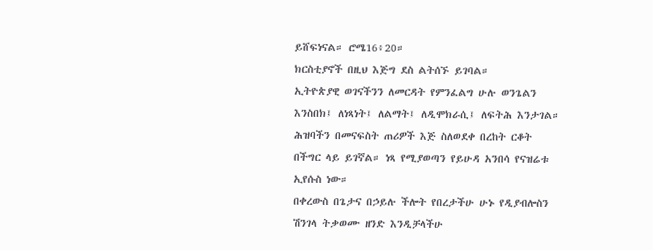ይሸፍነናል። ሮሜ16፥20።
ክርስቲያኖች በዚህ እጅግ ደስ ልትሰኙ ይገባል።
ኢትዮጵያዊ ወገናችንን ለመርዳት የምንፈልግ ሁሉ ወንጌልን
እንስበክ፤ ለነጻነት፤ ለልማት፤ ለዲሞክራሲ፤ ለፍትሕ እንታገል።
ሕዝባችን በመናፍስት ጠሪዎች እጅ ስለወደቀ በረከት ርቆት
በችግር ላይ ይገኛል። ነጻ የሚያወጣን የይሁዳ አንበሳ የናዝሬቱ
ኢየሱስ ነው።
በቀረውስ በጌታና በኃይሉ ችሎት የበረታችሁ ሁኑ የዲያብሎስን
ሽንገላ ትቃወሙ ዘንድ እንዲቻላችሁ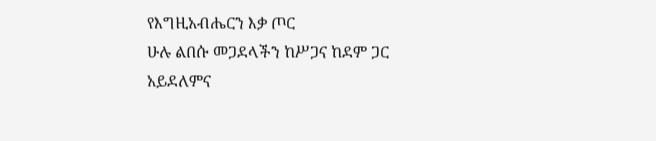የእግዚአብሔርን እቃ ጦር
ሁሉ ልበሱ መጋደላችን ከሥጋና ከደም ጋር አይደለምና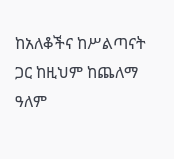ከአለቆችና ከሥልጣናት ጋር ከዚህም ከጨለማ ዓለም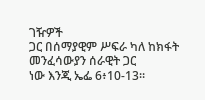ገዥዎች
ጋር በሰማያዊም ሥፍራ ካለ ከክፋት መንፈሳውያን ሰራዊት ጋር
ነው እንጂ ኤፌ 6፥10-13።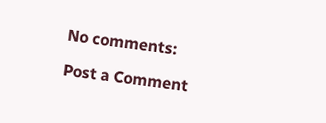No comments:

Post a Comment